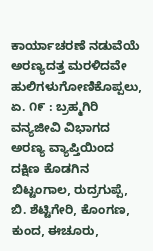ಕಾರ್ಯಾಚರಣೆ ನಡುವೆಯೆ ಅರಣ್ಯದತ್ತ ಮರಳಿದವೇ ಹುಲಿಗಳುಗೋಣಿಕೊಪ್ಪಲು, ಏ. ೧೯ : ಬ್ರಹ್ಮಗಿರಿ ವನ್ಯಜೀವಿ ವಿಭಾಗದ ಅರಣ್ಯ ವ್ಯಾಪ್ತಿಯಿಂದ ದಕ್ಷಿಣ ಕೊಡಗಿನ ಬಿಟ್ಟಂಗಾಲ, ರುದ್ರಗುಪ್ಪೆ, ಬಿ. ಶೆಟ್ಟಿಗೇರಿ, ಕೊಂಗಣ, ಕುಂದ, ಈಚೂರು,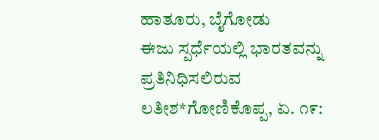ಹಾತೂರು, ಬೈಗೋಡು
ಈಜು ಸ್ಪರ್ಧೆಯಲ್ಲಿ ಭಾರತವನ್ನು ಪ್ರತಿನಿಧಿಸಲಿರುವ ಲತೀಶ*ಗೋಣಿಕೊಪ್ಪ, ಏ. ೧೯: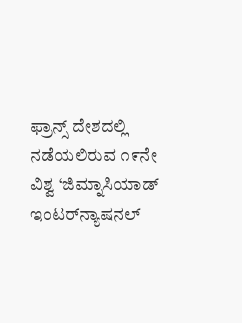ಫ್ರಾನ್ಸ್ ದೇಶದಲ್ಲಿ ನಡೆಯಲಿರುವ ೧೯ನೇ ವಿಶ್ವ ‘ಜಿಮ್ನಾಸಿಯಾಡ್ ಇಂಟರ್‌ನ್ಯಾಷನಲ್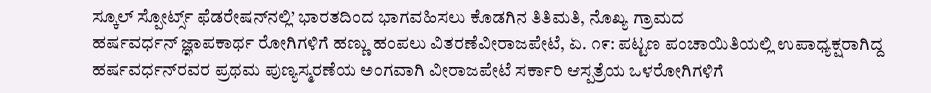ಸ್ಕೂಲ್ ಸ್ಪೋರ್ಟ್ಸ್ ಫೆಡರೇಷನ್‌ನಲ್ಲಿ’ ಭಾರತದಿಂದ ಭಾಗವಹಿಸಲು ಕೊಡಗಿನ ತಿತಿಮತಿ, ನೊಖ್ಯ ಗ್ರಾಮದ
ಹರ್ಷವರ್ಧನ್ ಜ್ಞಾಪಕಾರ್ಥ ರೋಗಿಗಳಿಗೆ ಹಣ್ಣು ಹಂಪಲು ವಿತರಣೆವೀರಾಜಪೇಟೆ, ಏ. ೧೯: ಪಟ್ಟಣ ಪಂಚಾಯಿತಿಯಲ್ಲಿ ಉಪಾಧ್ಯಕ್ಷರಾಗಿದ್ದ ಹರ್ಷವರ್ಧನ್‌ರವರ ಪ್ರಥಮ ಪುಣ್ಯಸ್ಮರಣೆಯ ಅಂಗವಾಗಿ ವೀರಾಜಪೇಟೆ ಸರ್ಕಾರಿ ಆಸ್ಪತ್ರೆಯ ಒಳರೋಗಿಗಳಿಗೆ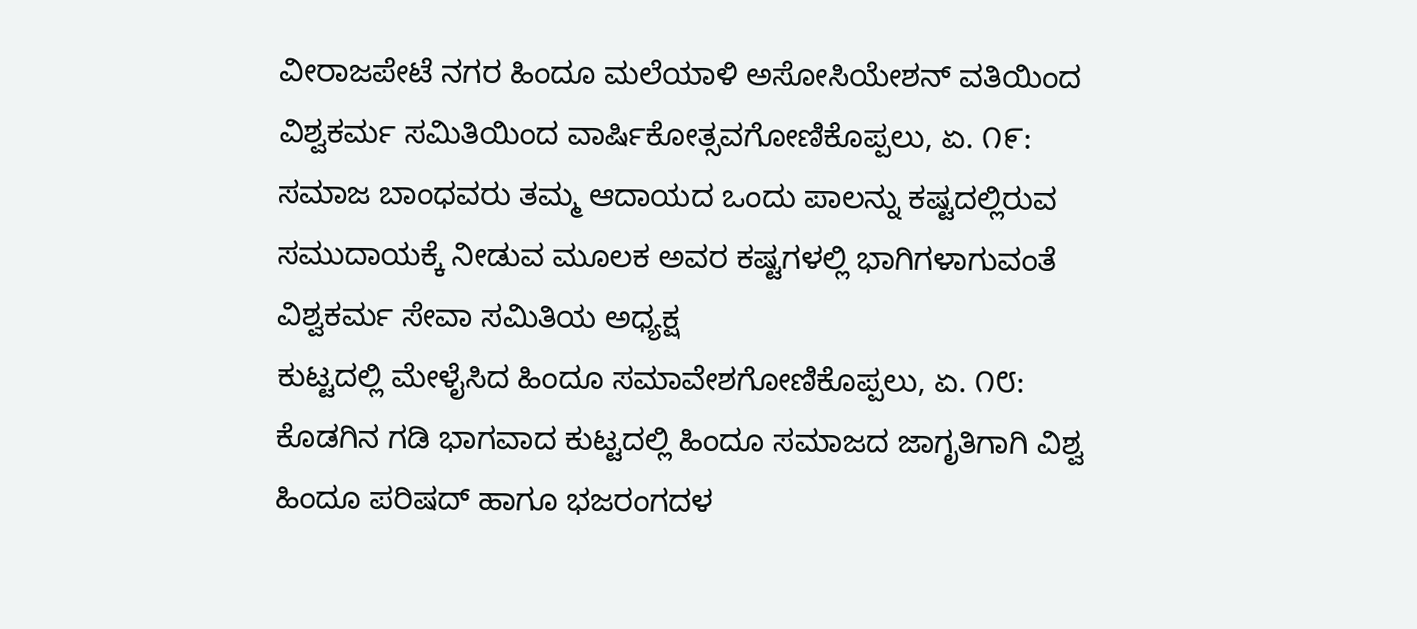ವೀರಾಜಪೇಟೆ ನಗರ ಹಿಂದೂ ಮಲೆಯಾಳಿ ಅಸೋಸಿಯೇಶನ್ ವತಿಯಿಂದ
ವಿಶ್ವಕರ್ಮ ಸಮಿತಿಯಿಂದ ವಾರ್ಷಿಕೋತ್ಸವಗೋಣಿಕೊಪ್ಪಲು, ಏ. ೧೯: ಸಮಾಜ ಬಾಂಧವರು ತಮ್ಮ ಆದಾಯದ ಒಂದು ಪಾಲನ್ನು ಕಷ್ಟದಲ್ಲಿರುವ ಸಮುದಾಯಕ್ಕೆ ನೀಡುವ ಮೂಲಕ ಅವರ ಕಷ್ಟಗಳಲ್ಲಿ ಭಾಗಿಗಳಾಗುವಂತೆ ವಿಶ್ವಕರ್ಮ ಸೇವಾ ಸಮಿತಿಯ ಅಧ್ಯಕ್ಷ
ಕುಟ್ಟದಲ್ಲಿ ಮೇಳೈಸಿದ ಹಿಂದೂ ಸಮಾವೇಶಗೋಣಿಕೊಪ್ಪಲು, ಏ. ೧೮: ಕೊಡಗಿನ ಗಡಿ ಭಾಗವಾದ ಕುಟ್ಟದಲ್ಲಿ ಹಿಂದೂ ಸಮಾಜದ ಜಾಗೃತಿಗಾಗಿ ವಿಶ್ವ ಹಿಂದೂ ಪರಿಷದ್ ಹಾಗೂ ಭಜರಂಗದಳ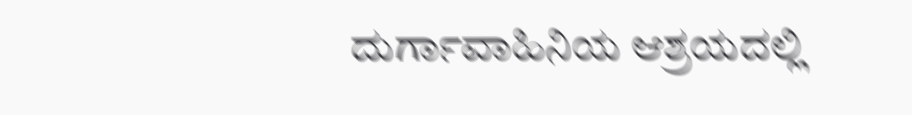ದುರ್ಗಾವಾಹಿನಿಯ ಆಶ್ರಯದಲ್ಲಿ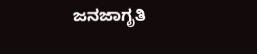ಜನಜಾಗೃತಿ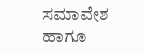ಸಮಾವೇಶ ಹಾಗೂ